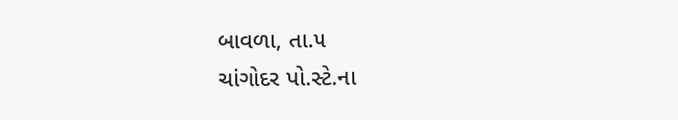બાવળા, તા.૫
ચાંગોદર પો.સ્ટે.ના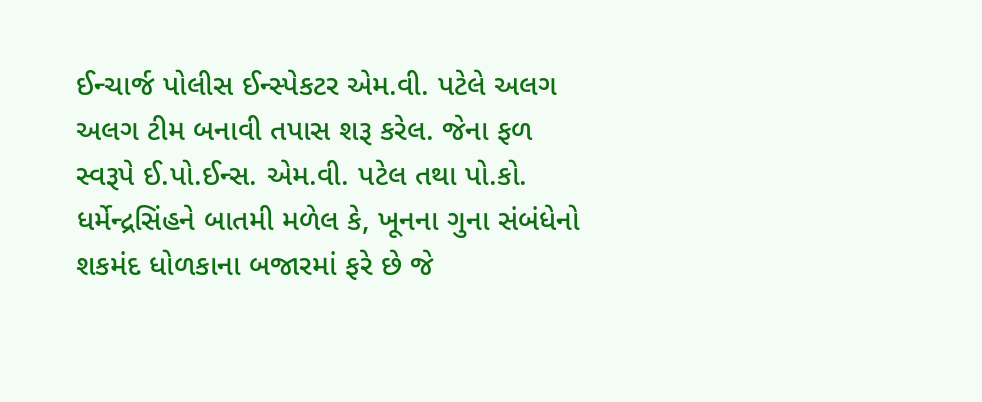ઈન્ચાર્જ પોલીસ ઈન્સ્પેકટર એમ.વી. પટેલે અલગ અલગ ટીમ બનાવી તપાસ શરૂ કરેલ. જેના ફળ સ્વરૂપે ઈ.પો.ઈન્સ. એમ.વી. પટેલ તથા પો.કો. ધર્મેન્દ્રસિંહને બાતમી મળેલ કે, ખૂનના ગુના સંબંધેનો શકમંદ ધોળકાના બજારમાં ફરે છે જે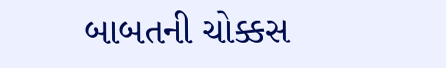બાબતની ચોક્કસ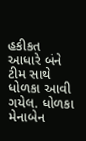હકીકત આધારે બંને ટીમ સાથે ધોળકા આવી ગયેલ. ધોળકા મેનાબેન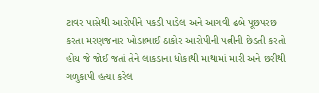ટાવર પાસેથી આરોપીને પકડી પાડેલ અને આગવી ઢબે પૂછપરછ કરતા મરણજનાર ખોડાભાઈ ઠાકોર આરોપીની પત્નીની છેડતી કરતો હોય જે જોઈ જતાં તેને લાકડાના ધોકાથી માથામાં મારી અને છરીથી ગળુકાપી હત્યા કરેલ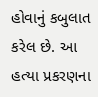હોવાનું કબુલાત કરેલ છે. આ હત્યા પ્રકરણના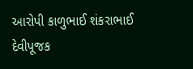આરોપી કાળુભાઈ શંકરાભાઈ દેવીપૂજક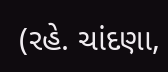(રહે. ચાંદણા,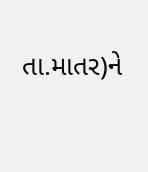તા.માતર)ને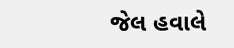જેલ હવાલે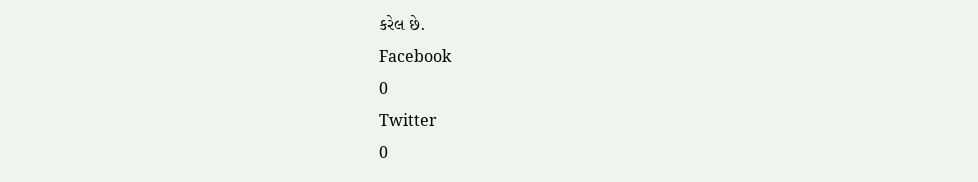કરેલ છે.
Facebook
0
Twitter
0